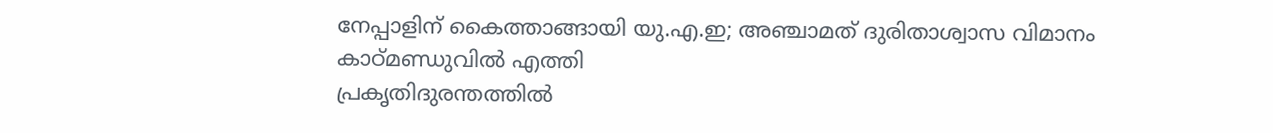നേപ്പാളിന് കൈത്താങ്ങായി യു.എ.ഇ; അഞ്ചാമത് ദുരിതാശ്വാസ വിമാനം കാഠ്മണ്ഡുവിൽ എത്തി
പ്രകൃതിദുരന്തത്തിൽ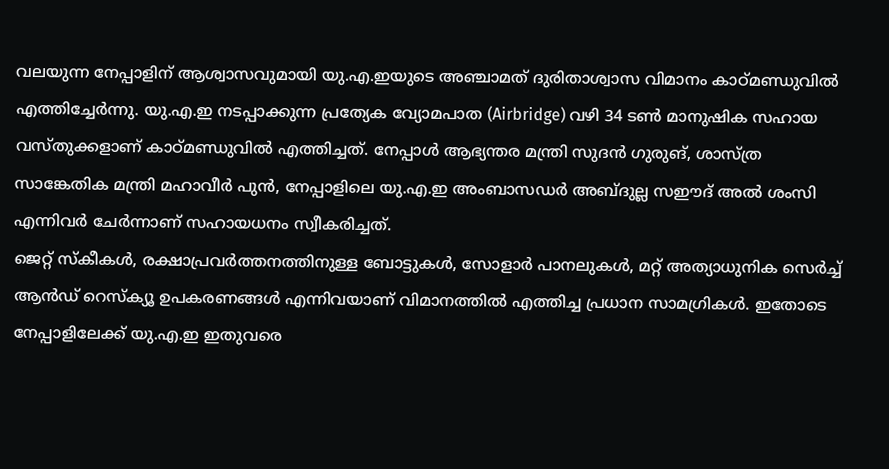വലയുന്ന നേപ്പാളിന് ആശ്വാസവുമായി യു.എ.ഇയുടെ അഞ്ചാമത് ദുരിതാശ്വാസ വിമാനം കാഠ്മണ്ഡുവിൽ എത്തിച്ചേർന്നു. യു.എ.ഇ നടപ്പാക്കുന്ന പ്രത്യേക വ്യോമപാത (Airbridge) വഴി 34 ടൺ മാനുഷിക സഹായ വസ്തുക്കളാണ് കാഠ്മണ്ഡുവിൽ എത്തിച്ചത്. നേപ്പാൾ ആഭ്യന്തര മന്ത്രി സുദൻ ഗുരുങ്, ശാസ്ത്ര സാങ്കേതിക മന്ത്രി മഹാവീർ പുൻ, നേപ്പാളിലെ യു.എ.ഇ അംബാസഡർ അബ്ദുല്ല സഈദ് അൽ ശംസി എന്നിവർ ചേർന്നാണ് സഹായധനം സ്വീകരിച്ചത്.
ജെറ്റ് സ്കീകൾ, രക്ഷാപ്രവർത്തനത്തിനുള്ള ബോട്ടുകൾ, സോളാർ പാനലുകൾ, മറ്റ് അത്യാധുനിക സെർച്ച് ആൻഡ് റെസ്ക്യൂ ഉപകരണങ്ങൾ എന്നിവയാണ് വിമാനത്തിൽ എത്തിച്ച പ്രധാന സാമഗ്രികൾ. ഇതോടെ നേപ്പാളിലേക്ക് യു.എ.ഇ ഇതുവരെ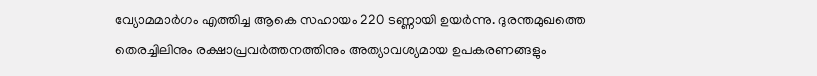വ്യോമമാർഗം എത്തിച്ച ആകെ സഹായം 220 ടണ്ണായി ഉയർന്നു. ദുരന്തമുഖത്തെ തെരച്ചിലിനും രക്ഷാപ്രവർത്തനത്തിനും അത്യാവശ്യമായ ഉപകരണങ്ങളും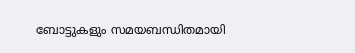ബോട്ടുകളും സമയബന്ധിതമായി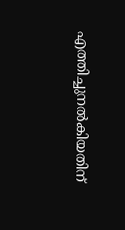എത്തിച്ചുനൽകിയതിന്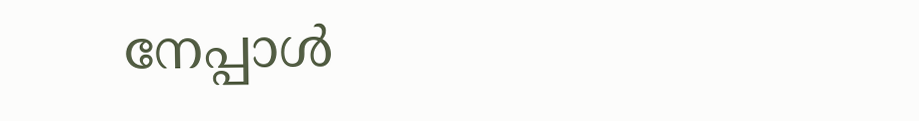നേപ്പാൾ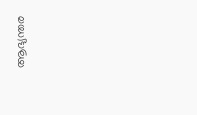ആഭ്യന്തര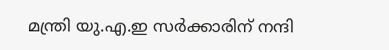മന്ത്രി യു.എ.ഇ സർക്കാരിന് നന്ദി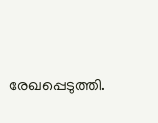രേഖപ്പെടുത്തി.